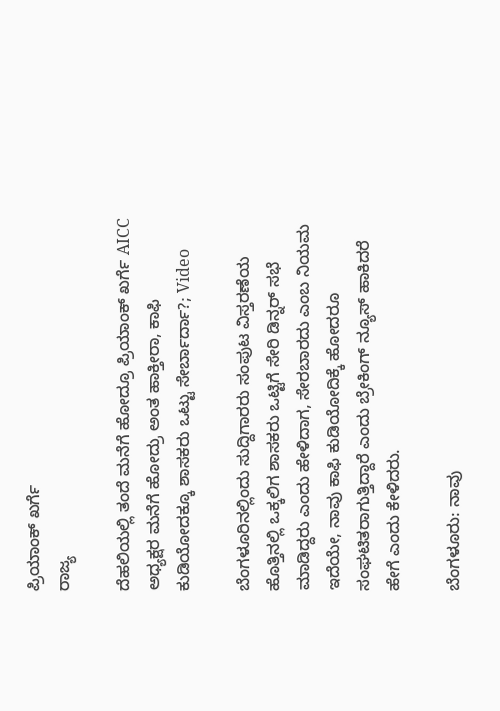ಪ್ರಿಯಾಂಕ್ ಖರ್ಗೆ
ರಾಜ್ಯ

ದೆಹಲಿಯಲ್ಲಿ ತಂದೆ ಮನೆಗೆ ಹೋದ್ರೂ ಪ್ರಿಯಾಂಕ್ ಖರ್ಗೆ AICC ಅಧ್ಯಕ್ಷರ ಮನೆಗೆ ಹೋದ್ರು ಅಂತ ಹಾಕ್ತೀರಾ, ಕಾಫಿ ಕುಡಿಯೋದಕ್ಕೂ ಶಾಸಕರು ಒಟ್ಟು ಸೇರ್ಬಾರ್ದಾ?; Video

ಬೆಂಗಳೂರಿನಲ್ಲಿಂದು ಸುದ್ದಿಗಾರರು ಸಂಪುಟ ವಿಸ್ತರಣೆಯ ಹೊತ್ತಿನಲ್ಲಿ ಒಕ್ಕಲಿಗ ಶಾಸಕರು ಒಟ್ಟಿಗೆ ಸೇರಿ ಡಿನ್ನರ್ ಸಭೆ ಮಾಡಿದ್ದರು ಎಂದು ಹೇಳಿದಾಗ, ಸೇರಬಾರದು ಎಂಬ ನಿಯಮ ಇದೆಯೇ, ನಾವು ಕಾಫಿ ಕುಡಿಯೋದಿಕ್ಕೆ ಹೋದರೂ ಸಂಘಟಿತರಾಗುತ್ತಿದ್ದಾರೆ ಎಂದು ಬ್ರೇಕಿಂಗ್ ನ್ಯೂಸ್ ಹಾಕಿದರೆ ಹೇಗೆ ಎಂದು ಕೇಳಿದರು.

ಬೆಂಗಳೂರು: ನಾವು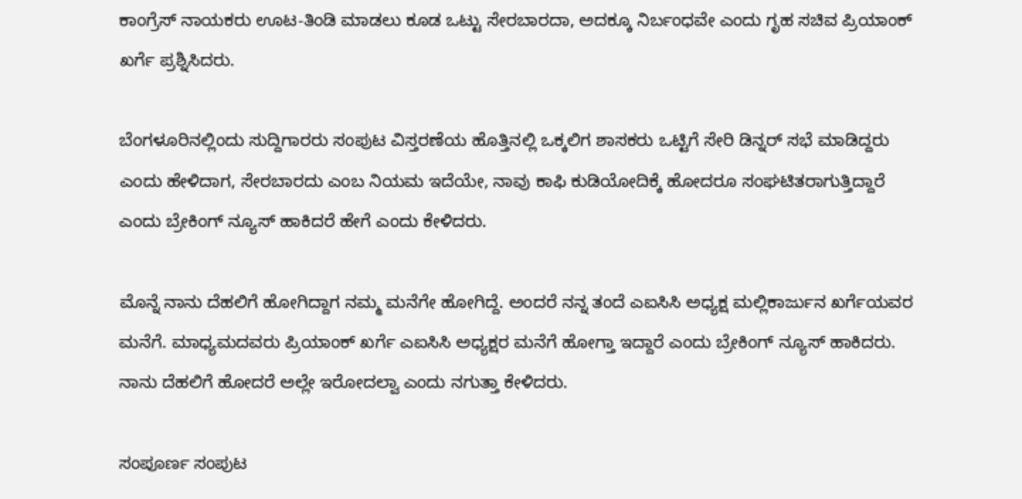ಕಾಂಗ್ರೆಸ್ ನಾಯಕರು ಊಟ-ತಿಂಡಿ ಮಾಡಲು ಕೂಡ ಒಟ್ಟು ಸೇರಬಾರದಾ, ಅದಕ್ಕೂ ನಿರ್ಬಂಧವೇ ಎಂದು ಗೃಹ ಸಚಿವ ಪ್ರಿಯಾಂಕ್ ಖರ್ಗೆ ಪ್ರಶ್ನಿಸಿದರು.

ಬೆಂಗಳೂರಿನಲ್ಲಿಂದು ಸುದ್ದಿಗಾರರು ಸಂಪುಟ ವಿಸ್ತರಣೆಯ ಹೊತ್ತಿನಲ್ಲಿ ಒಕ್ಕಲಿಗ ಶಾಸಕರು ಒಟ್ಟಿಗೆ ಸೇರಿ ಡಿನ್ನರ್ ಸಭೆ ಮಾಡಿದ್ದರು ಎಂದು ಹೇಳಿದಾಗ, ಸೇರಬಾರದು ಎಂಬ ನಿಯಮ ಇದೆಯೇ, ನಾವು ಕಾಫಿ ಕುಡಿಯೋದಿಕ್ಕೆ ಹೋದರೂ ಸಂಘಟಿತರಾಗುತ್ತಿದ್ದಾರೆ ಎಂದು ಬ್ರೇಕಿಂಗ್ ನ್ಯೂಸ್ ಹಾಕಿದರೆ ಹೇಗೆ ಎಂದು ಕೇಳಿದರು.

ಮೊನ್ನೆ ನಾನು ದೆಹಲಿಗೆ ಹೋಗಿದ್ದಾಗ ನಮ್ಮ ಮನೆಗೇ ಹೋಗಿದ್ದೆ. ಅಂದರೆ ನನ್ನ ತಂದೆ ಎಐಸಿಸಿ ಅಧ್ಯಕ್ಷ ಮಲ್ಲಿಕಾರ್ಜುನ ಖರ್ಗೆಯವರ ಮನೆಗೆ. ಮಾಧ್ಯಮದವರು ಪ್ರಿಯಾಂಕ್ ಖರ್ಗೆ ಎಐಸಿಸಿ ಅಧ್ಯಕ್ಷರ ಮನೆಗೆ ಹೋಗ್ತಾ ಇದ್ದಾರೆ ಎಂದು ಬ್ರೇಕಿಂಗ್ ನ್ಯೂಸ್ ಹಾಕಿದರು. ನಾನು ದೆಹಲಿಗೆ ಹೋದರೆ ಅಲ್ಲೇ ಇರೋದಲ್ವಾ ಎಂದು ನಗುತ್ತಾ ಕೇಳಿದರು.

ಸಂಪೂರ್ಣ ಸಂಪುಟ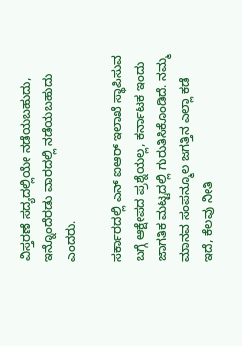ವಿಸ್ತರಣೆ ಸದ್ಯದಲ್ಲಿಯೇ ನಡೆಯಬಹುದು, ಇನ್ನೊಂದೆರಡು ವಾರದಲ್ಲಿ ನಡೆಯಬಹುದು ಎಂದರು.

ಸರ್ಕಾರದಲ್ಲಿ ಎನ್ ಐಆರ್ ಇಲಾಖೆ ಸ್ಥಾಪಿಸುವ ಬಗ್ಗೆ ಆಕ್ಷೇಪದ ಪ್ರಶ್ನೆಯಲ್ಲ, ಕರ್ನಾಟಕ ಇಂದು ಜಾಗತಿಕ ಮಟ್ಟದಲ್ಲಿ ಗುರುತಿಸಿಕೊಂಡಿದೆ. ನಮ್ಮ ಮಾನವ ಸಂಪನ್ಮೂಲ ಜಗತ್ತಿನ ಎಲ್ಲಾ ಕಡೆ ಇದೆ, ಕೆಲವು ನೀತಿ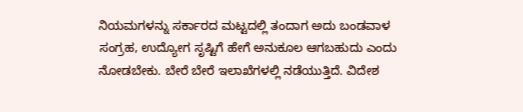ನಿಯಮಗಳನ್ನು ಸರ್ಕಾರದ ಮಟ್ಟದಲ್ಲಿ ತಂದಾಗ ಅದು ಬಂಡವಾಳ ಸಂಗ್ರಹ, ಉದ್ಯೋಗ ಸೃಷ್ಟಿಗೆ ಹೇಗೆ ಅನುಕೂಲ ಆಗಬಹುದು ಎಂದು ನೋಡಬೇಕು. ಬೇರೆ ಬೇರೆ ಇಲಾಖೆಗಳಲ್ಲಿ ನಡೆಯುತ್ತಿದೆ. ವಿದೇಶ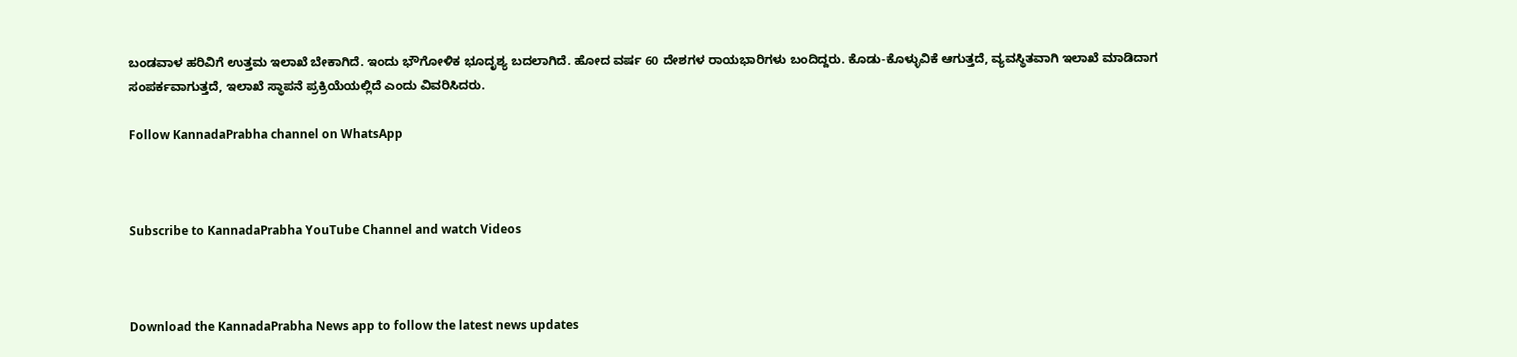ಬಂಡವಾಳ ಹರಿವಿಗೆ ಉತ್ತಮ ಇಲಾಖೆ ಬೇಕಾಗಿದೆ. ಇಂದು ಭೌಗೋಳಿಕ ಭೂದೃಶ್ಯ ಬದಲಾಗಿದೆ. ಹೋದ ವರ್ಷ 60 ದೇಶಗಳ ರಾಯಭಾರಿಗಳು ಬಂದಿದ್ದರು. ಕೊಡು-ಕೊಳ್ಳುವಿಕೆ ಆಗುತ್ತದೆ, ವ್ಯವಸ್ಥಿತವಾಗಿ ಇಲಾಖೆ ಮಾಡಿದಾಗ ಸಂಪರ್ಕವಾಗುತ್ತದೆ, ಇಲಾಖೆ ಸ್ಥಾಪನೆ ಪ್ರಕ್ರಿಯೆಯಲ್ಲಿದೆ ಎಂದು ವಿವರಿಸಿದರು.

Follow KannadaPrabha channel on WhatsApp



Subscribe to KannadaPrabha YouTube Channel and watch Videos



Download the KannadaPrabha News app to follow the latest news updates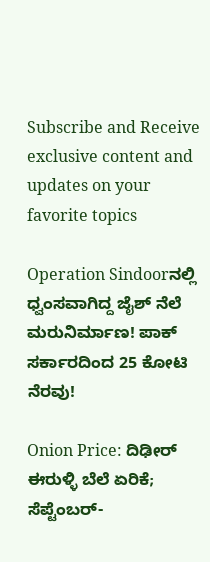Subscribe and Receive exclusive content and updates on your favorite topics

Operation Sindoorನಲ್ಲಿ ಧ್ವಂಸವಾಗಿದ್ದ ಜೈಶ್ ನೆಲೆ ಮರುನಿರ್ಮಾಣ! ಪಾಕ್‌ ಸರ್ಕಾರದಿಂದ 25 ಕೋಟಿ ನೆರವು!

Onion Price: ದಿಢೀರ್ ಈರುಳ್ಳಿ ಬೆಲೆ ಏರಿಕೆ; ಸೆಪ್ಟೆಂಬರ್-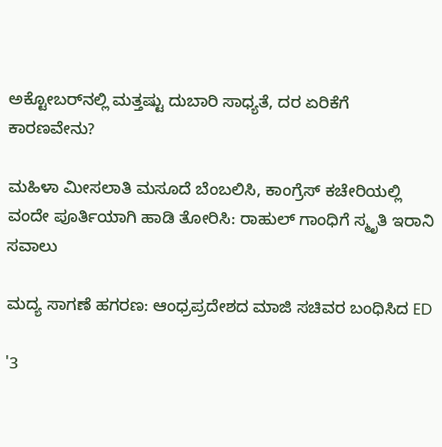ಅಕ್ಟೋಬರ್‌ನಲ್ಲಿ ಮತ್ತಷ್ಟು ದುಬಾರಿ ಸಾಧ್ಯತೆ, ದರ ಏರಿಕೆಗೆ ಕಾರಣವೇನು?

ಮಹಿಳಾ ಮೀಸಲಾತಿ ಮಸೂದೆ ಬೆಂಬಲಿಸಿ, ಕಾಂಗ್ರೆಸ್ ಕಚೇರಿಯಲ್ಲಿ ವಂದೇ ಪೂರ್ತಿಯಾಗಿ ಹಾಡಿ ತೋರಿಸಿ: ರಾಹುಲ್ ಗಾಂಧಿಗೆ ಸ್ಮೃತಿ ಇರಾನಿ ಸವಾಲು

ಮದ್ಯ ಸಾಗಣೆ ಹಗರಣ: ಆಂಧ್ರಪ್ರದೇಶದ ಮಾಜಿ ಸಚಿವರ ಬಂಧಿಸಿದ ED

'3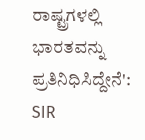ರಾಷ್ಟ್ರಗಳಲ್ಲಿ ಭಾರತವನ್ನು ಪ್ರತಿನಿಧಿಸಿದ್ದೇನೆ': SIR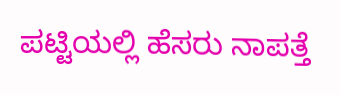ಪಟ್ಟಿಯಲ್ಲಿ ಹೆಸರು ನಾಪತ್ತೆ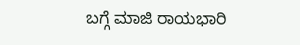ಬಗ್ಗೆ ಮಾಜಿ ರಾಯಭಾರಿ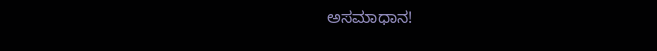ಅಸಮಾಧಾನ!